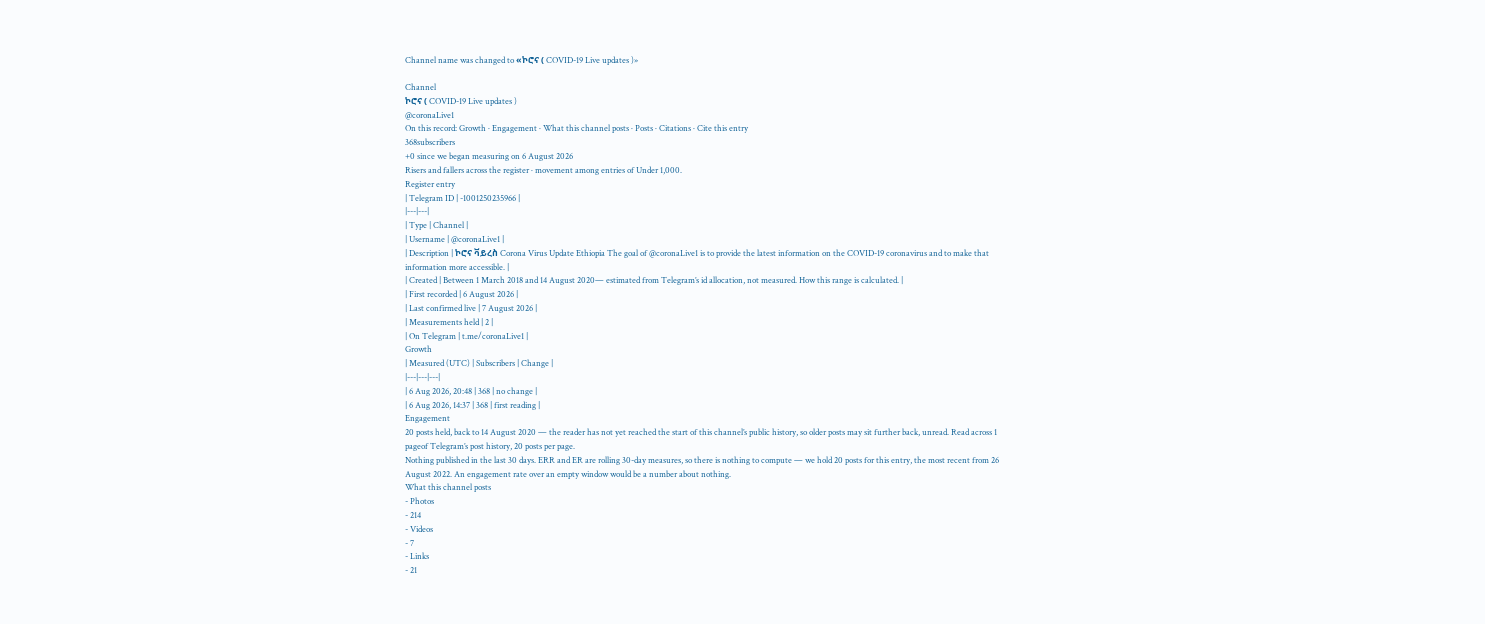Channel name was changed to «ኮሮና ( COVID-19 Live updates )»

Channel
ኮሮና ( COVID-19 Live updates )
@coronaLive1
On this record: Growth · Engagement · What this channel posts · Posts · Citations · Cite this entry
368subscribers
+0 since we began measuring on 6 August 2026
Risers and fallers across the register · movement among entries of Under 1,000.
Register entry
| Telegram ID | -1001250235966 |
|---|---|
| Type | Channel |
| Username | @coronaLive1 |
| Description | ኮሮና ቫይረስ Corona Virus Update Ethiopia The goal of @coronaLive1 is to provide the latest information on the COVID-19 coronavirus and to make that information more accessible. |
| Created | Between 1 March 2018 and 14 August 2020— estimated from Telegram’s id allocation, not measured. How this range is calculated. |
| First recorded | 6 August 2026 |
| Last confirmed live | 7 August 2026 |
| Measurements held | 2 |
| On Telegram | t.me/coronaLive1 |
Growth
| Measured (UTC) | Subscribers | Change |
|---|---|---|
| 6 Aug 2026, 20:48 | 368 | no change |
| 6 Aug 2026, 14:37 | 368 | first reading |
Engagement
20 posts held, back to 14 August 2020 — the reader has not yet reached the start of this channel’s public history, so older posts may sit further back, unread. Read across 1 pageof Telegram’s post history, 20 posts per page.
Nothing published in the last 30 days. ERR and ER are rolling 30-day measures, so there is nothing to compute — we hold 20 posts for this entry, the most recent from 26 August 2022. An engagement rate over an empty window would be a number about nothing.
What this channel posts
- Photos
- 214
- Videos
- 7
- Links
- 21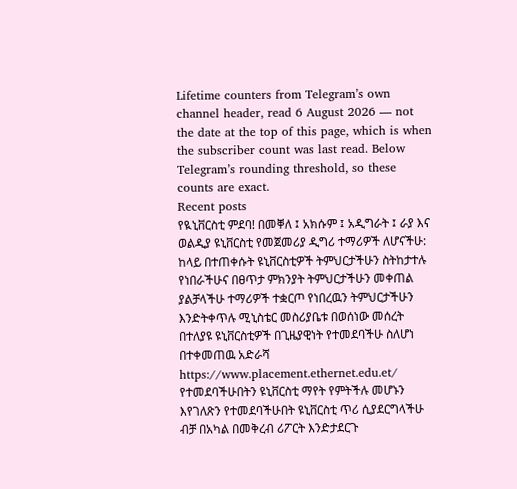Lifetime counters from Telegram’s own channel header, read 6 August 2026 — not the date at the top of this page, which is when the subscriber count was last read. Below Telegram’s rounding threshold, so these counts are exact.
Recent posts
የዪኒቨርስቲ ምደባ! በመቐለ ፤ አክሱም ፤ አዲግራት ፤ ራያ እና ወልዲያ ዩኒቨርስቲ የመጀመሪያ ዲግሪ ተማሪዎች ለሆናችሁ: ከላይ በተጠቀሱት ዩኒቨርስቲዎች ትምህርታችሁን ስትከታተሉ የነበራችሁና በፀጥታ ምክንያት ትምህርታችሁን መቀጠል ያልቻላችሁ ተማሪዎች ተቋርጦ የነበረዉን ትምህርታችሁን እንድትቀጥሉ ሚኒስቴር መስሪያቤቱ በወሰነው መሰረት በተለያዩ ዩኒቨርስቲዎች በጊዜያዊነት የተመደባችሁ ስለሆነ በተቀመጠዉ አድራሻ https://www.placement.ethernet.edu.et/ የተመደባችሁበትን ዩኒቨርስቲ ማየት የምትችሉ መሆኑን እየገለጽን የተመደባችሁበት ዩኒቨርስቲ ጥሪ ሲያደርግላችሁ ብቻ በአካል በመቅረብ ሪፖርት እንድታደርጉ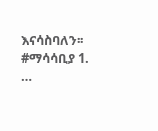እናሳስባለን፡፡ #ማሳሳቢያ 1. …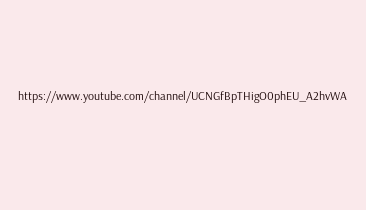https://www.youtube.com/channel/UCNGfBpTHigO0phEU_A2hvWA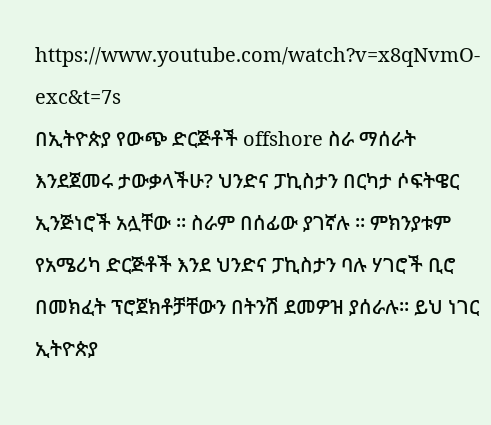https://www.youtube.com/watch?v=x8qNvmO-exc&t=7s
በኢትዮጵያ የውጭ ድርጅቶች offshore ስራ ማሰራት እንደጀመሩ ታውቃላችሁ? ህንድና ፓኪስታን በርካታ ሶፍትዌር ኢንጅነሮች አሏቸው ። ስራም በሰፊው ያገኛሉ ። ምክንያቱም የአሜሪካ ድርጅቶች እንደ ህንድና ፓኪስታን ባሉ ሃገሮች ቢሮ በመክፈት ፕሮጀክቶቻቸውን በትንሽ ደመዎዝ ያሰራሉ። ይህ ነገር ኢትዮጵያ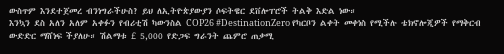ውስጥም እንደተጀመረ ብንነግራችሁስ? ይህ ለኢትዮጵያውያን ሶፍትዌር ደቨሎፐሮች ትልቅ እድል ነው።
እንኳን ደስ አለን አለም አቀፉን የብሪቲሽ ካውንስል COP26 #DestinationZero የካርቦን ልቀት መቀነስ የሚችሉ ቴክኖሎጂዎች የማቅርብ ውድድር ማሸነፍ ችያለሁ። ሽልማቱ £ 5,000 የድጋፍ ግራንት ጨምሮ ጠቃሚ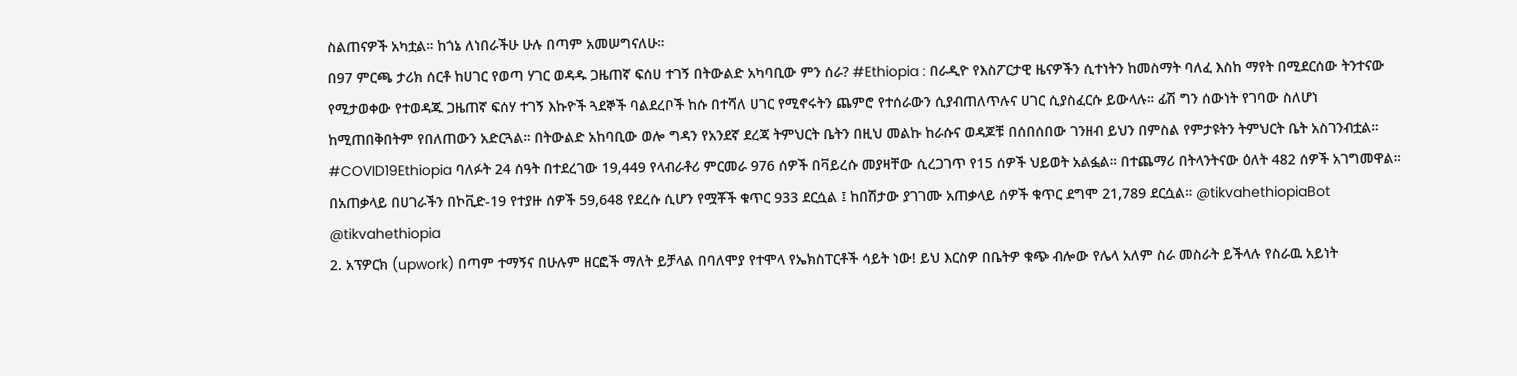ስልጠናዎች አካቷል። ከጎኔ ለነበራችሁ ሁሉ በጣም አመሠግናለሁ።
በ97 ምርጫ ታሪክ ሰርቶ ከሀገር የወጣ ሃገር ወዳዱ ጋዜጠኛ ፍሰሀ ተገኝ በትውልድ አካባቢው ምን ሰራ? #Ethiopia : በራዲዮ የእስፖርታዊ ዜናዎችን ሲተነትን ከመስማት ባለፈ እስከ ማየት በሚደርሰው ትንተናው የሚታወቀው የተወዳጁ ጋዜጠኛ ፍሰሃ ተገኝ እኩዮች ጓደኞች ባልደረቦች ከሱ በተሻለ ሀገር የሚኖሩትን ጨምሮ የተሰራውን ሲያብጠለጥሉና ሀገር ሲያስፈርሱ ይውላሉ። ፊሽ ግን ሰውነት የገባው ስለሆነ ከሚጠበቅበትም የበለጠውን አድርጓል። በትውልድ አከባቢው ወሎ ግዳን የአንደኛ ደረጃ ትምህርት ቤትን በዚህ መልኩ ከራሱና ወዳጆቹ በሰበሰበው ገንዘብ ይህን በምስል የምታዩትን ትምህርት ቤት አስገንብቷል።
#COVID19Ethiopia ባለፉት 24 ሰዓት በተደረገው 19,449 የላብራቶሪ ምርመራ 976 ሰዎች በቫይረሱ መያዛቸው ሲረጋገጥ የ15 ሰዎች ህይወት አልፏል። በተጨማሪ በትላንትናው ዕለት 482 ሰዎች አገግመዋል። በአጠቃላይ በሀገራችን በኮቪድ-19 የተያዙ ሰዎች 59,648 የደረሱ ሲሆን የሟቾች ቁጥር 933 ደርሷል ፤ ከበሽታው ያገገሙ አጠቃላይ ሰዎች ቁጥር ደግሞ 21,789 ደርሷል። @tikvahethiopiaBot @tikvahethiopia
2. አፕዎርክ (upwork) በጣም ተማኝና በሁሉም ዘርፎች ማለት ይቻላል በባለሞያ የተሞላ የኤክስፐርቶች ሳይት ነው! ይህ እርስዎ በቤትዎ ቁጭ ብሎው የሌላ አለም ስራ መስራት ይችላሉ የስራዉ አይነት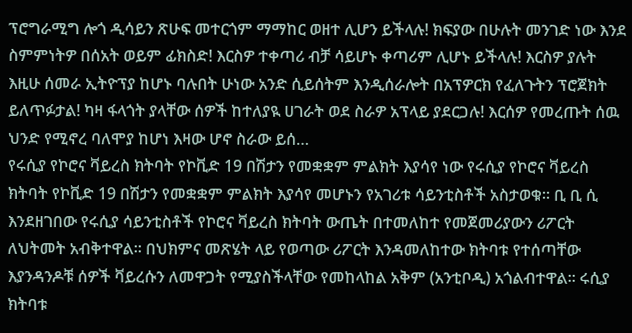ፕሮግራሚግ ሎጎ ዲሳይን ጽሁፍ መተርጎም ማማከር ወዘተ ሊሆን ይችላሉ! ክፍያው በሁሉት መንገድ ነው እንደ ስምምነትዎ በሰአት ወይም ፊክስድ! እርስዎ ተቀጣሪ ብቻ ሳይሆኑ ቀጣሪም ሊሆኑ ይችላሉ! እርስዎ ያሉት እዚሁ ሰመራ ኢትዮፕያ ከሆኑ ባሉበት ሁነው አንድ ሲይሰትም እንዲሰራሎት በአፕዎርክ የፈለጉትን ፕሮጀክት ይለጥፉታል! ካዛ ፋላጎት ያላቸው ሰዎች ከተለያዪ ሀገራት ወደ ስራዎ አፕላይ ያደርጋሉ! እርሰዎ የመረጡት ሰዉ ህንድ የሚኖረ ባለሞያ ከሆነ እዛው ሆኖ ስራው ይሰ…
የሩሲያ የኮሮና ቫይረስ ክትባት የኮቪድ 19 በሽታን የመቋቋም ምልክት እያሳየ ነው የሩሲያ የኮሮና ቫይረስ ክትባት የኮቪድ 19 በሽታን የመቋቋም ምልክት እያሳየ መሆኑን የአገሪቱ ሳይንቲስቶች አስታወቁ። ቢ ቢ ሲ እንደዘገበው የሩሲያ ሳይንቲስቶች የኮሮና ቫይረስ ክትባት ውጤት በተመለከተ የመጀመሪያውን ሪፖርት ለህትመት አብቅተዋል። በህክምና መጽሄት ላይ የወጣው ሪፖርት እንዳመለከተው ክትባቱ የተሰጣቸው እያንዳንዶቹ ሰዎች ቫይረሱን ለመዋጋት የሚያስችላቸው የመከላከል አቅም (አንቲቦዲ) አጎልብተዋል። ሩሲያ ክትባቱ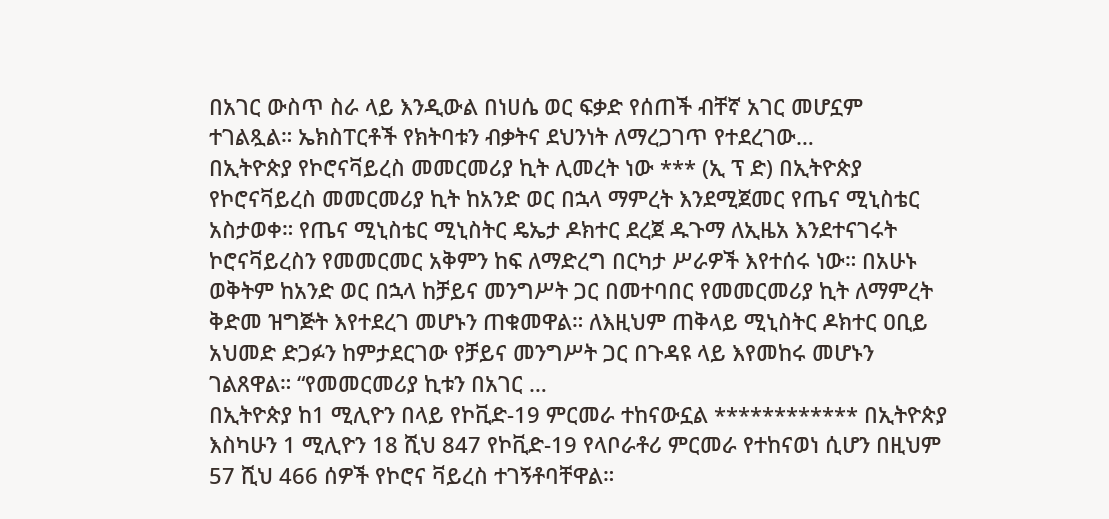በአገር ውስጥ ስራ ላይ እንዲውል በነሀሴ ወር ፍቃድ የሰጠች ብቸኛ አገር መሆኗም ተገልጿል። ኤክስፐርቶች የክትባቱን ብቃትና ደህንነት ለማረጋገጥ የተደረገው…
በኢትዮጵያ የኮሮናቫይረስ መመርመሪያ ኪት ሊመረት ነው *** (ኢ ፕ ድ) በኢትዮጵያ የኮሮናቫይረስ መመርመሪያ ኪት ከአንድ ወር በኋላ ማምረት እንደሚጀመር የጤና ሚኒስቴር አስታወቀ። የጤና ሚኒስቴር ሚኒስትር ዴኤታ ዶክተር ደረጀ ዱጉማ ለኢዜአ እንደተናገሩት ኮሮናቫይረስን የመመርመር አቅምን ከፍ ለማድረግ በርካታ ሥራዎች እየተሰሩ ነው። በአሁኑ ወቅትም ከአንድ ወር በኋላ ከቻይና መንግሥት ጋር በመተባበር የመመርመሪያ ኪት ለማምረት ቅድመ ዝግጅት እየተደረገ መሆኑን ጠቁመዋል። ለእዚህም ጠቅላይ ሚኒስትር ዶክተር ዐቢይ አህመድ ድጋፉን ከምታደርገው የቻይና መንግሥት ጋር በጉዳዩ ላይ እየመከሩ መሆኑን ገልጸዋል። “የመመርመሪያ ኪቱን በአገር …
በኢትዮጵያ ከ1 ሚሊዮን በላይ የኮቪድ-19 ምርመራ ተከናውኗል ************ በኢትዮጵያ እስካሁን 1 ሚሊዮን 18 ሺህ 847 የኮቪድ-19 የላቦራቶሪ ምርመራ የተከናወነ ሲሆን በዚህም 57 ሺህ 466 ሰዎች የኮሮና ቫይረስ ተገኝቶባቸዋል።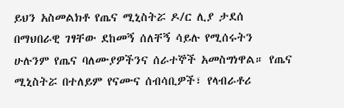ይህን አስመልክቶ የጤና ሚኒስትሯ ዶ/ር ሊያ ታደሰ በማህበራዊ ገፃቸው ደከመኝ ሰለቸኝ ሳይሉ የሚሰሩትን ሁሉንም የጤና ባለሙያዎችንና ሰራተኞች አመስግነዋል። የጤና ሚኒስትሯ በተለይም የናሙና ሰብሳቢዎች፣ የላብራቶሪ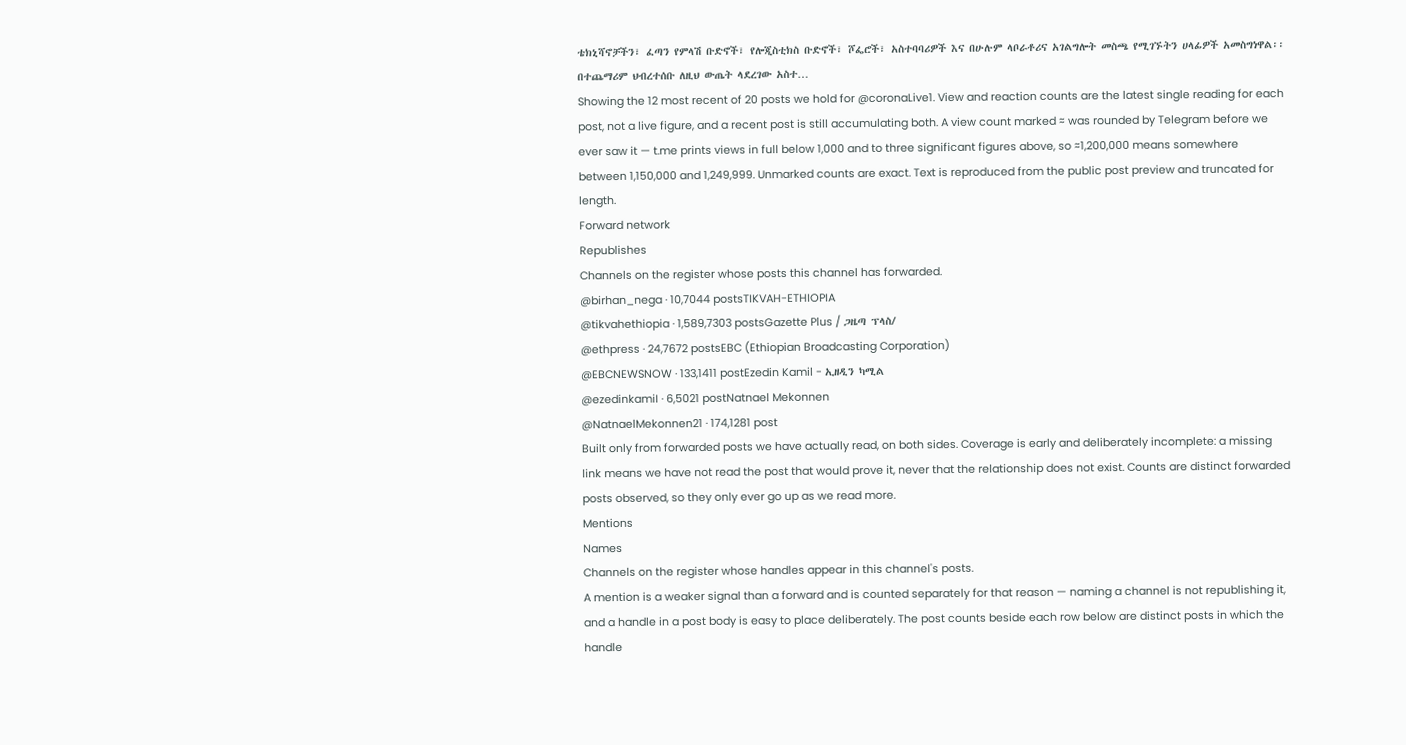ቴክኒሻኖቻችን፣ ፈጣን የምላሽ ቡድኖች፣ የሎጂስቲክስ ቡድኖች፣ ሾፌሮች፣ አስተባባሪዎች እና በሁሉም ላቦራቶሪና አገልግሎት መስጫ የሚገኙትን ሀላፊዎች አመስግነዋል፡፡ በተጨማሪም ህብረተሰቡ ለዚህ ውጤት ላደረገው አስተ…
Showing the 12 most recent of 20 posts we hold for @coronaLive1. View and reaction counts are the latest single reading for each post, not a live figure, and a recent post is still accumulating both. A view count marked ≈ was rounded by Telegram before we ever saw it — t.me prints views in full below 1,000 and to three significant figures above, so ≈1,200,000 means somewhere between 1,150,000 and 1,249,999. Unmarked counts are exact. Text is reproduced from the public post preview and truncated for length.
Forward network
Republishes
Channels on the register whose posts this channel has forwarded.
@birhan_nega · 10,7044 postsTIKVAH-ETHIOPIA
@tikvahethiopia · 1,589,7303 postsGazette Plus / ጋዜጣ ፕላስ/
@ethpress · 24,7672 postsEBC (Ethiopian Broadcasting Corporation)
@EBCNEWSNOW · 133,1411 postEzedin Kamil - ኢዘዲን ካሚል
@ezedinkamiI · 6,5021 postNatnael Mekonnen
@NatnaelMekonnen21 · 174,1281 post
Built only from forwarded posts we have actually read, on both sides. Coverage is early and deliberately incomplete: a missing link means we have not read the post that would prove it, never that the relationship does not exist. Counts are distinct forwarded posts observed, so they only ever go up as we read more.
Mentions
Names
Channels on the register whose handles appear in this channel's posts.
A mention is a weaker signal than a forward and is counted separately for that reason — naming a channel is not republishing it, and a handle in a post body is easy to place deliberately. The post counts beside each row below are distinct posts in which the handle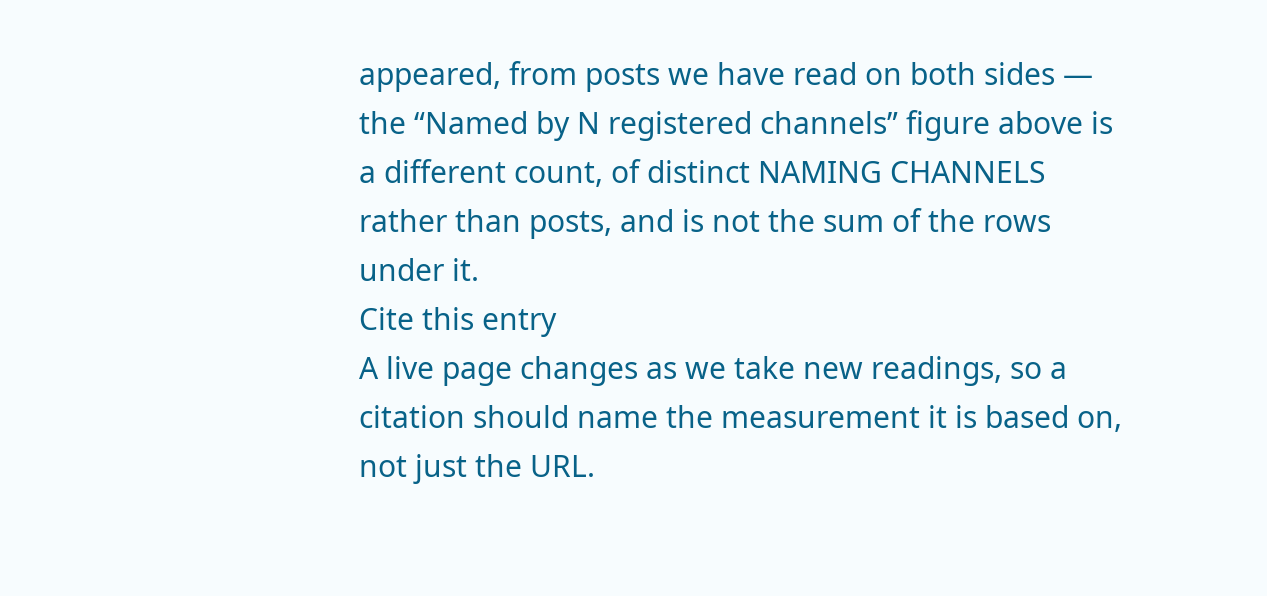appeared, from posts we have read on both sides — the “Named by N registered channels” figure above is a different count, of distinct NAMING CHANNELS rather than posts, and is not the sum of the rows under it.
Cite this entry
A live page changes as we take new readings, so a citation should name the measurement it is based on, not just the URL.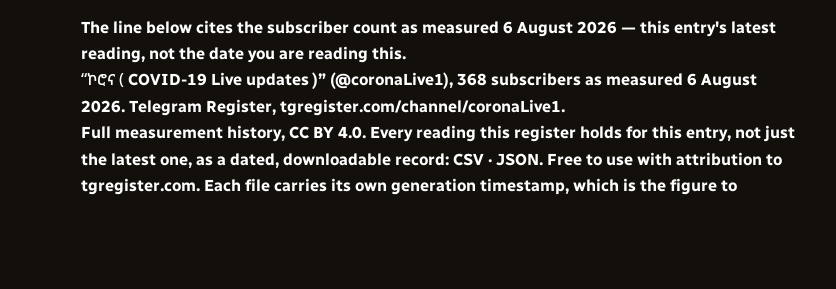The line below cites the subscriber count as measured 6 August 2026 — this entry's latest reading, not the date you are reading this.
“ኮሮና ( COVID-19 Live updates )” (@coronaLive1), 368 subscribers as measured 6 August 2026. Telegram Register, tgregister.com/channel/coronaLive1.
Full measurement history, CC BY 4.0. Every reading this register holds for this entry, not just the latest one, as a dated, downloadable record: CSV · JSON. Free to use with attribution to tgregister.com. Each file carries its own generation timestamp, which is the figure to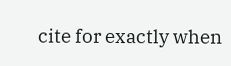cite for exactly when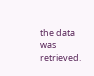the data was retrieved.